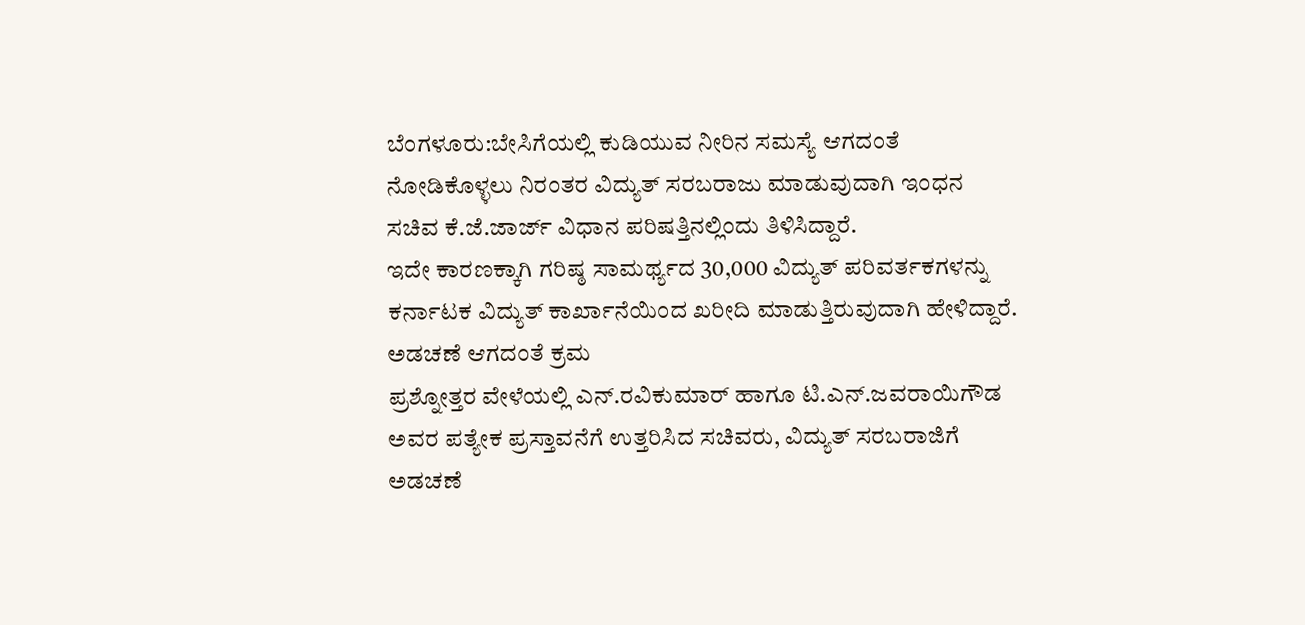ಬೆಂಗಳೂರು:ಬೇಸಿಗೆಯಲ್ಲಿ ಕುಡಿಯುವ ನೀರಿನ ಸಮಸ್ಯೆ ಆಗದಂತೆ ನೋಡಿಕೊಳ್ಳಲು ನಿರಂತರ ವಿದ್ಯುತ್ ಸರಬರಾಜು ಮಾಡುವುದಾಗಿ ಇಂಧನ ಸಚಿವ ಕೆ.ಜೆ.ಜಾರ್ಜ್ ವಿಧಾನ ಪರಿಷತ್ತಿನಲ್ಲಿಂದು ತಿಳಿಸಿದ್ದಾರೆ.
ಇದೇ ಕಾರಣಕ್ಕಾಗಿ ಗರಿಷ್ಠ ಸಾಮರ್ಥ್ಯದ 30,000 ವಿದ್ಯುತ್ ಪರಿವರ್ತಕಗಳನ್ನು ಕರ್ನಾಟಕ ವಿದ್ಯುತ್ ಕಾರ್ಖಾನೆಯಿಂದ ಖರೀದಿ ಮಾಡುತ್ತಿರುವುದಾಗಿ ಹೇಳಿದ್ದಾರೆ.
ಅಡಚಣೆ ಆಗದಂತೆ ಕ್ರಮ
ಪ್ರಶ್ನೋತ್ತರ ವೇಳೆಯಲ್ಲಿ ಎನ್.ರವಿಕುಮಾರ್ ಹಾಗೂ ಟಿ.ಎನ್.ಜವರಾಯಿಗೌಡ ಅವರ ಪತ್ಯೇಕ ಪ್ರಸ್ತಾವನೆಗೆ ಉತ್ತರಿಸಿದ ಸಚಿವರು, ವಿದ್ಯುತ್ ಸರಬರಾಜಿಗೆ ಅಡಚಣೆ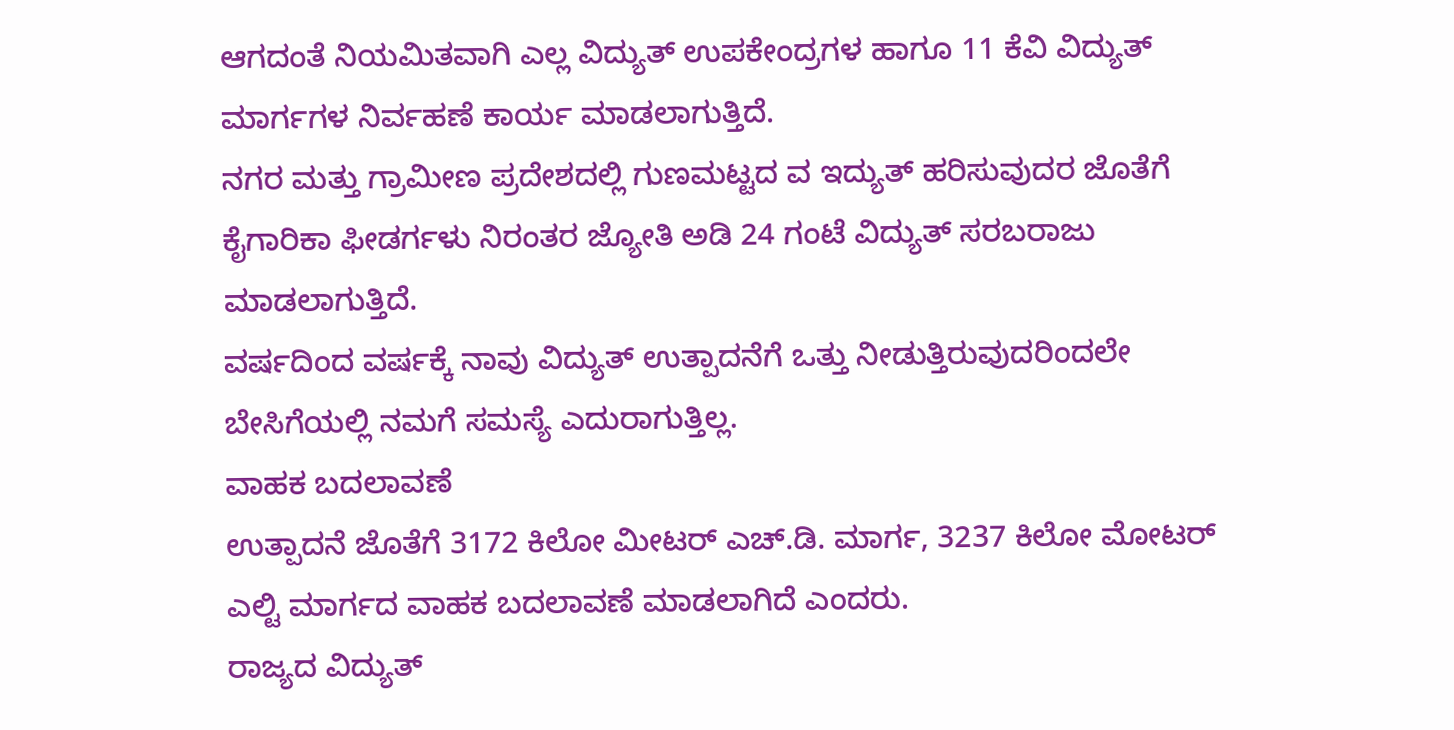ಆಗದಂತೆ ನಿಯಮಿತವಾಗಿ ಎಲ್ಲ ವಿದ್ಯುತ್ ಉಪಕೇಂದ್ರಗಳ ಹಾಗೂ 11 ಕೆವಿ ವಿದ್ಯುತ್ ಮಾರ್ಗಗಳ ನಿರ್ವಹಣೆ ಕಾರ್ಯ ಮಾಡಲಾಗುತ್ತಿದೆ.
ನಗರ ಮತ್ತು ಗ್ರಾಮೀಣ ಪ್ರದೇಶದಲ್ಲಿ ಗುಣಮಟ್ಟದ ವ ಇದ್ಯುತ್ ಹರಿಸುವುದರ ಜೊತೆಗೆ ಕೈಗಾರಿಕಾ ಫೀಡರ್ಗಳು ನಿರಂತರ ಜ್ಯೋತಿ ಅಡಿ 24 ಗಂಟೆ ವಿದ್ಯುತ್ ಸರಬರಾಜು ಮಾಡಲಾಗುತ್ತಿದೆ.
ವರ್ಷದಿಂದ ವರ್ಷಕ್ಕೆ ನಾವು ವಿದ್ಯುತ್ ಉತ್ಪಾದನೆಗೆ ಒತ್ತು ನೀಡುತ್ತಿರುವುದರಿಂದಲೇ ಬೇಸಿಗೆಯಲ್ಲಿ ನಮಗೆ ಸಮಸ್ಯೆ ಎದುರಾಗುತ್ತಿಲ್ಲ.
ವಾಹಕ ಬದಲಾವಣೆ
ಉತ್ಪಾದನೆ ಜೊತೆಗೆ 3172 ಕಿಲೋ ಮೀಟರ್ ಎಚ್.ಡಿ. ಮಾರ್ಗ, 3237 ಕಿಲೋ ಮೋಟರ್ ಎಲ್ಟಿ ಮಾರ್ಗದ ವಾಹಕ ಬದಲಾವಣೆ ಮಾಡಲಾಗಿದೆ ಎಂದರು.
ರಾಜ್ಯದ ವಿದ್ಯುತ್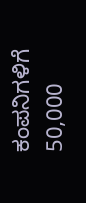ಕಂಪನಿಗಳಿಗೆ 50,000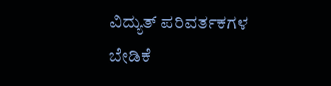ವಿದ್ಯುತ್ ಪರಿವರ್ತಕಗಳ ಬೇಡಿಕೆ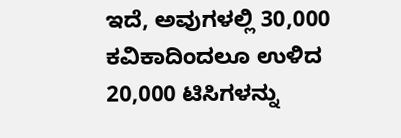ಇದೆ, ಅವುಗಳಲ್ಲಿ 30,000 ಕವಿಕಾದಿಂದಲೂ ಉಳಿದ 20,000 ಟಿಸಿಗಳನ್ನು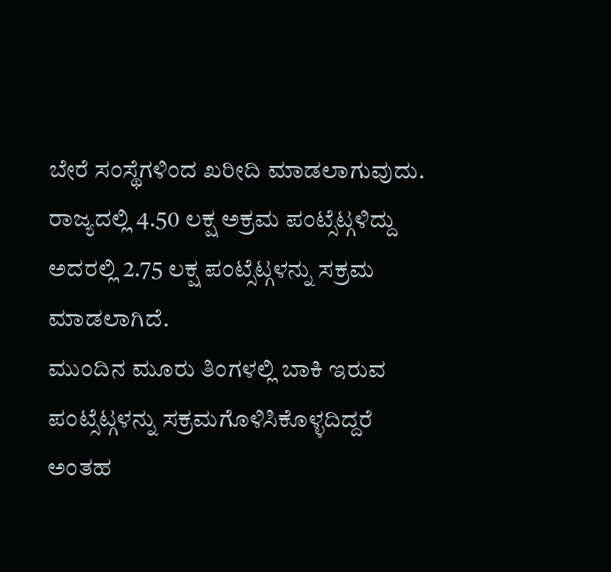ಬೇರೆ ಸಂಸ್ಥೆಗಳಿಂದ ಖರೀದಿ ಮಾಡಲಾಗುವುದು.
ರಾಜ್ಯದಲ್ಲಿ 4.50 ಲಕ್ಷ ಅಕ್ರಮ ಪಂಟ್ಸೆಟ್ಗಳಿದ್ದು ಅದರಲ್ಲಿ 2.75 ಲಕ್ಷ ಪಂಟ್ಸೆಟ್ಗಳನ್ನು ಸಕ್ರಮ ಮಾಡಲಾಗಿದೆ.
ಮುಂದಿನ ಮೂರು ತಿಂಗಳಲ್ಲಿ ಬಾಕಿ ಇರುವ ಪಂಟ್ಸೆಟ್ಗಳನ್ನು ಸಕ್ರಮಗೊಳಿಸಿಕೊಳ್ಳದಿದ್ದರೆ ಅಂತಹ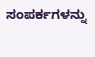ಸಂಪರ್ಕಗಳನ್ನು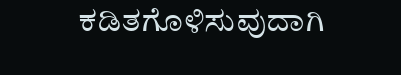ಕಡಿತಗೊಳಿಸುವುದಾಗಿ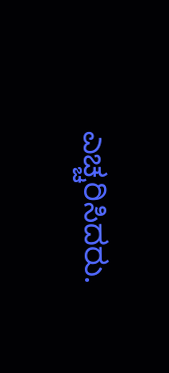ಎಚ್ಚರಿಸಿದರು.